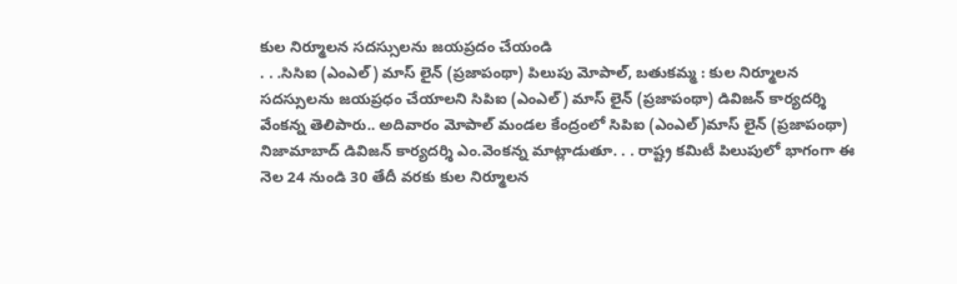కుల నిర్మూలన సదస్సులను జయప్రదం చేయండి
. . .సిసిఐ (ఎంఎల్) మాస్ లైన్ (ప్రజాపంథా) పిలుపు మోపాల్, బతుకమ్మ : కుల నిర్మూలన సదస్సులను జయప్రధం చేయాలని సిపిఐ (ఎంఎల్) మాస్ లైన్ (ప్రజాపంథా) డివిజన్ కార్యదర్శి వేంకన్న తెలిపారు.. అదివారం మోపాల్ మండల కేంద్రంలో సిపిఐ (ఎంఎల్)మాస్ లైన్ (ప్రజాపంథా) నిజామాబాద్ డివిజన్ కార్యదర్శి ఎం.వెంకన్న మాట్లాడుతూ. . . రాష్ట్ర కమిటీ పిలుపులో భాగంగా ఈ నెల 24 నుండి 30 తేదీ వరకు కుల నిర్మూలన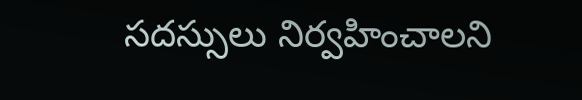సదస్సులు నిర్వహించాలని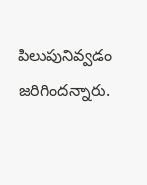పిలుపునివ్వడం జరిగిందన్నారు.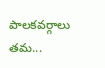పాలకవర్గాలు తమ...